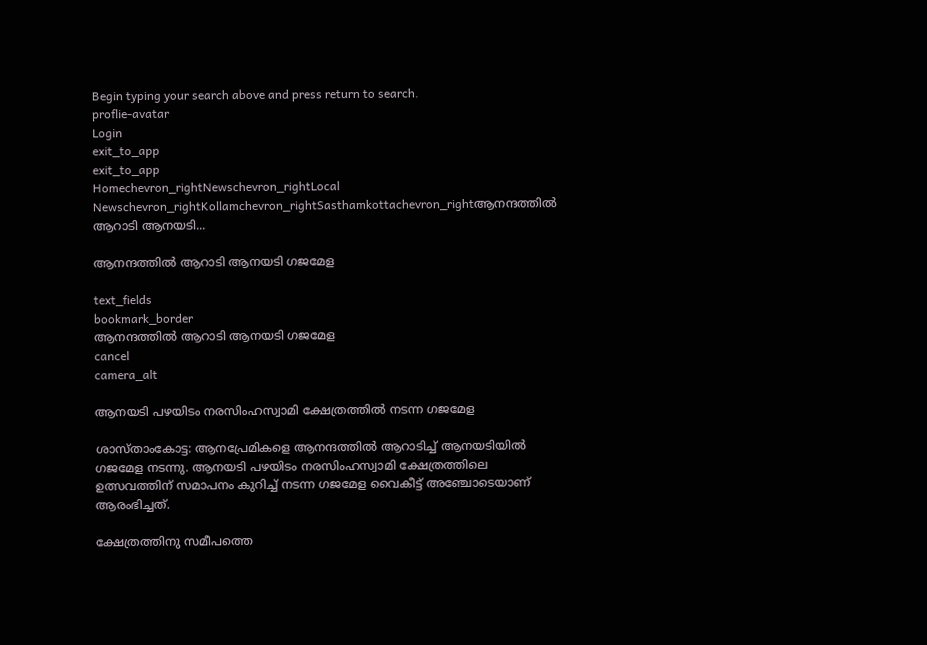Begin typing your search above and press return to search.
proflie-avatar
Login
exit_to_app
exit_to_app
Homechevron_rightNewschevron_rightLocal Newschevron_rightKollamchevron_rightSasthamkottachevron_rightആനന്ദത്തിൽ ആറാടി ആനയടി...

ആനന്ദത്തിൽ ആറാടി ആനയടി ഗജമേള

text_fields
bookmark_border
ആനന്ദത്തിൽ ആറാടി ആനയടി ഗജമേള
cancel
camera_alt

ആനയടി പഴയിടം നരസിംഹസ്വാമി ക്ഷേത്രത്തിൽ നടന്ന ഗജമേള

ശാസ്താംകോട്ട: ആനപ്രേമികളെ ആനന്ദത്തിൽ ആറാടിച്ച് ആനയടിയിൽ ഗജമേള നടന്നു. ആനയടി പഴയിടം നരസിംഹസ്വാമി ക്ഷേത്രത്തിലെ ഉത്സവത്തിന് സമാപനം കുറിച്ച് നടന്ന ഗജമേള വൈകീട്ട് അഞ്ചോടെയാണ് ആരംഭിച്ചത്.

ക്ഷേത്രത്തിനു സമീപത്തെ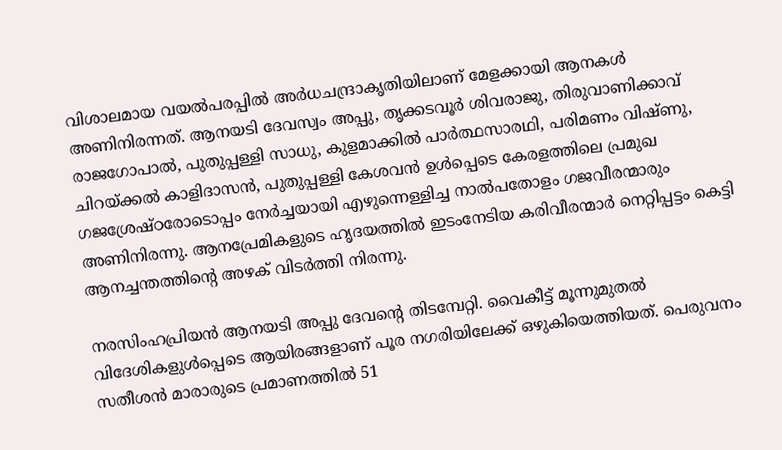വിശാലമായ വയൽപരപ്പിൽ അർധചന്ദ്രാകൃതിയിലാണ് മേളക്കായി ആനകൾ അണിനിരന്നത്. ആനയടി ദേവസ്വം അപ്പു, തൃക്കടവൂർ ശിവരാജു, തിരുവാണിക്കാവ് രാജഗോപാൽ, പുതുപ്പള്ളി സാധു, കുളമാക്കിൽ പാർത്ഥസാരഥി, പരിമണം വിഷ്ണു, ചിറയ്ക്കൽ കാളിദാസൻ, പുതുപ്പള്ളി കേശവൻ ഉൾപ്പെടെ കേരളത്തിലെ പ്രമുഖ ഗജശ്രേഷ്ഠരോടൊപ്പം നേർച്ചയായി എഴുന്നെള്ളിച്ച നാൽപതോളം ഗജവീരന്മാരും അണിനിരന്നു. ആനപ്രേമികളുടെ ഹൃദയത്തിൽ ഇടംനേടിയ കരിവീരന്മാർ നെറ്റിപ്പട്ടം കെട്ടി ആനച്ചന്തത്തിന്റെ അഴക് വിടർത്തി നിരന്നു.

നരസിംഹപ്രിയൻ ആനയടി അപ്പു ദേവന്റെ തിടമ്പേറ്റി. വൈകീട്ട് മൂന്നുമുതൽ വിദേശികളുൾപ്പെടെ ആയിരങ്ങളാണ് പൂര നഗരിയിലേക്ക് ഒഴുകിയെത്തിയത്. പെരുവനം സതീശൻ മാരാരുടെ പ്രമാണത്തിൽ 51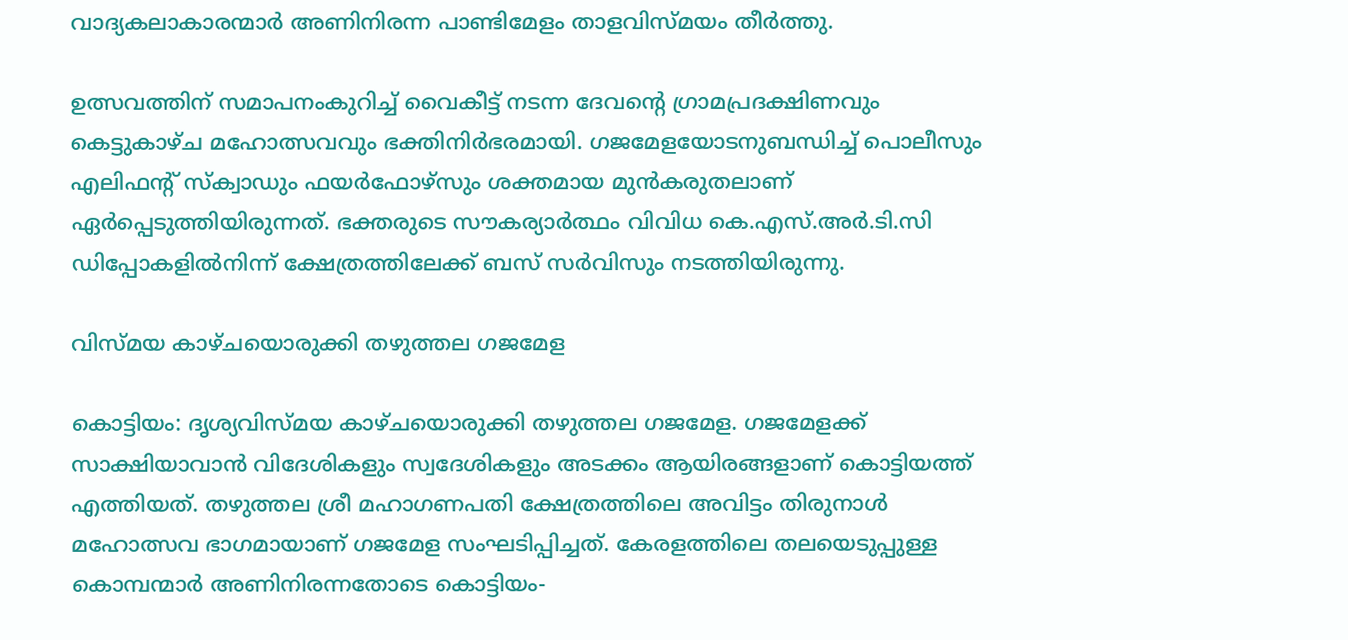വാദ്യകലാകാരന്മാർ അണിനിരന്ന പാണ്ടിമേളം താളവിസ്മയം തീർത്തു.

ഉത്സവത്തിന് സമാപനംകുറിച്ച് വൈകീട്ട് നടന്ന ദേവന്റെ ഗ്രാമപ്രദക്ഷിണവും കെട്ടുകാഴ്ച മഹോത്സവവും ഭക്തിനിർഭരമായി. ഗജമേളയോടനുബന്ധിച്ച് പൊലീസും എലിഫന്റ് സ്ക്വാഡും ഫയർഫോഴ്സും ശക്തമായ മുൻകരുതലാണ് ഏർപ്പെടുത്തിയിരുന്നത്. ഭക്തരുടെ സൗകര്യാർത്ഥം വിവിധ കെ.എസ്.അർ.ടി.സി ഡിപ്പോകളിൽനിന്ന് ക്ഷേത്രത്തിലേക്ക് ബസ് സർവിസും നടത്തിയിരുന്നു.

വിസ്മയ കാഴ്ചയൊരുക്കി തഴുത്തല ഗജമേള

കൊട്ടിയം: ദൃശ്യവിസ്മയ കാഴ്ചയൊരുക്കി തഴുത്തല ഗജമേള. ഗജമേളക്ക് സാക്ഷിയാവാൻ വിദേശികളും സ്വദേശികളും അടക്കം ആയിരങ്ങളാണ് കൊട്ടിയത്ത് എത്തിയത്. തഴുത്തല ശ്രീ മഹാഗണപതി ക്ഷേത്രത്തിലെ അവിട്ടം തിരുനാൾ മഹോത്സവ ഭാഗമായാണ് ഗജമേള സംഘടിപ്പിച്ചത്. കേരളത്തിലെ തലയെടുപ്പുള്ള കൊമ്പന്മാർ അണിനിരന്നതോടെ കൊട്ടിയം-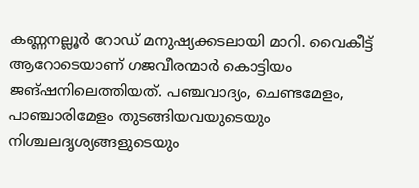കണ്ണനല്ലൂർ റോഡ് മനുഷ്യക്കടലായി മാറി. വൈകീട്ട് ആറോടെയാണ് ഗജവീരന്മാർ കൊട്ടിയം ജങ്ഷനിലെത്തിയത്. പഞ്ചവാദ്യം, ചെണ്ടമേളം, പാഞ്ചാരിമേളം തുടങ്ങിയവയുടെയും നിശ്ചലദൃശ്യങ്ങളുടെയും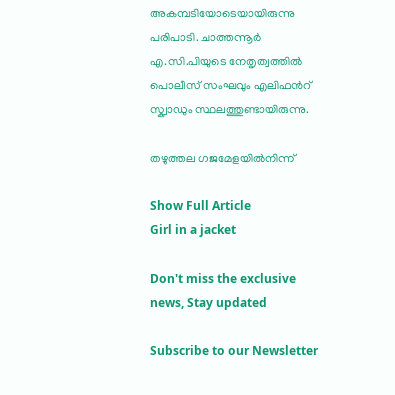അകമ്പടിയോടെയായിരുന്നു പരിപാടി. ചാത്തന്നൂർ എ.സി.പിയുടെ നേതൃത്വത്തിൽ പൊലീസ് സംഘവും എലിഫൻറ് സ്ക്വാഡും സ്ഥലത്തുണ്ടായിരുന്നു.

തഴുത്തല ഗജമേളയിൽനിന്ന്

Show Full Article
Girl in a jacket

Don't miss the exclusive news, Stay updated

Subscribe to our Newsletter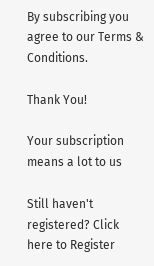By subscribing you agree to our Terms & Conditions.

Thank You!

Your subscription means a lot to us

Still haven't registered? Click here to Register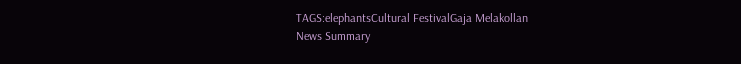TAGS:elephantsCultural FestivalGaja Melakollan
News Summary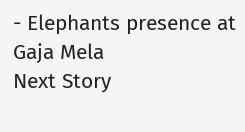- Elephants presence at Gaja Mela
Next Story